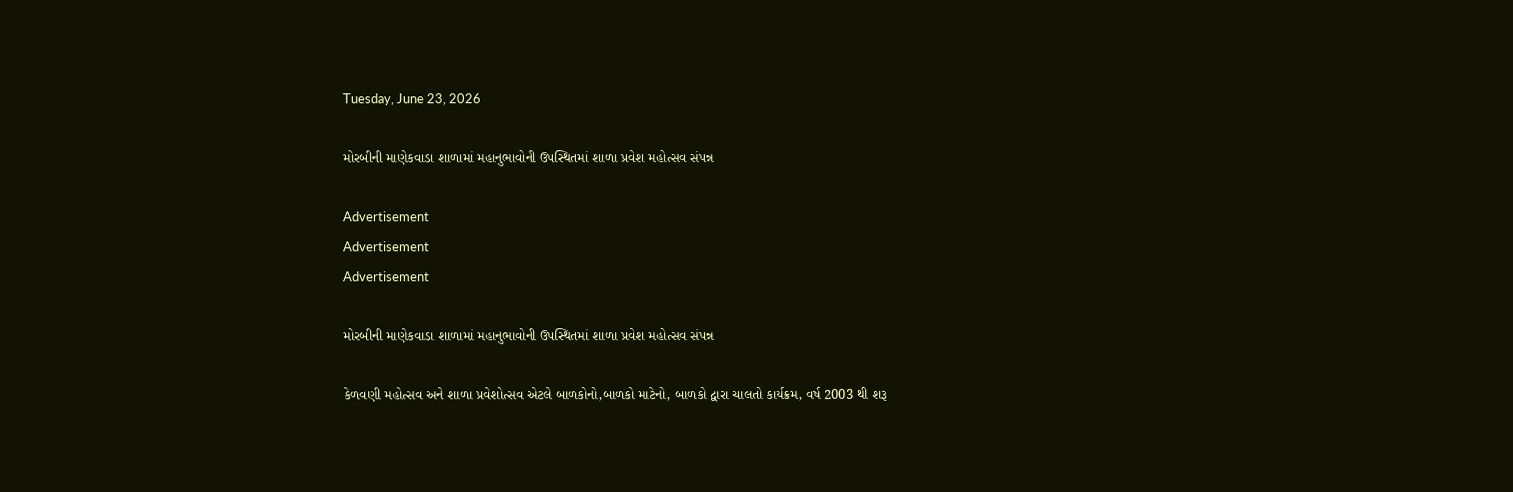Tuesday, June 23, 2026

મોરબીની માણેકવાડા શાળામાં મહાનુભાવોની ઉપસ્થિતમાં શાળા પ્રવેશ મહોત્સવ સંપન્ન

Advertisement
Advertisement
Advertisement

મોરબીની માણેકવાડા શાળામાં મહાનુભાવોની ઉપસ્થિતમાં શાળા પ્રવેશ મહોત્સવ સંપન્ન

કેળવણી મહોત્સવ અને શાળા પ્રવેશોત્સવ એટલે બાળકોનો,બાળકો માટેનો, બાળકો દ્વારા ચાલતો કાર્યક્રમ, વર્ષ 2003 થી શરૂ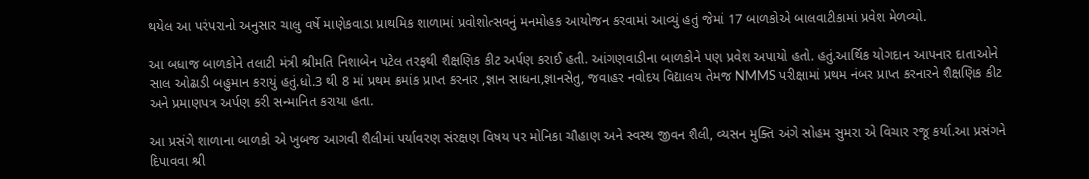થયેલ આ પરંપરાનો અનુસાર ચાલુ વર્ષે માણેકવાડા પ્રાથમિક શાળામાં પ્રવોશોત્સવનું મનમોહક આયોજન કરવામાં આવ્યું હતું જેમાં 17 બાળકોએ બાલવાટીકામાં પ્રવેશ મેળવ્યો.

આ બધાજ બાળકોને તલાટી મંત્રી શ્રીમતિ નિશાબેન પટેલ તરફથી શૈક્ષણિક કીટ અર્પણ કરાઈ હતી. આંગણવાડીના બાળકોને પણ પ્રવેશ અપાયો હતો. હતું.આર્થિક યોગદાન આપનાર દાતાઓને સાલ ઓઢાડી બહુમાન કરાયું હતું.ધો.3 થી 8 માં પ્રથમ ક્રમાંક પ્રાપ્ત કરનાર ,જ્ઞાન સાધના,જ્ઞાનસેતુ, જવાહર નવોદય વિદ્યાલય તેમજ NMMS પરીક્ષામાં પ્રથમ નંબર પ્રાપ્ત કરનારને શૈક્ષણિક કીટ અને પ્રમાણપત્ર અર્પણ કરી સન્માનિત કરાયા હતા.

આ પ્રસંગે શાળાના બાળકો એ ખુબજ આગવી શૈલીમાં પર્યાવરણ સંરક્ષણ વિષય પર મોનિકા ચૌહાણ અને સ્વસ્થ જીવન શૈલી, વ્યસન મુક્તિ અંગે સોહમ સુમરા એ વિચાર રજૂ કર્યા.આ પ્રસંગને દિપાવવા શ્રી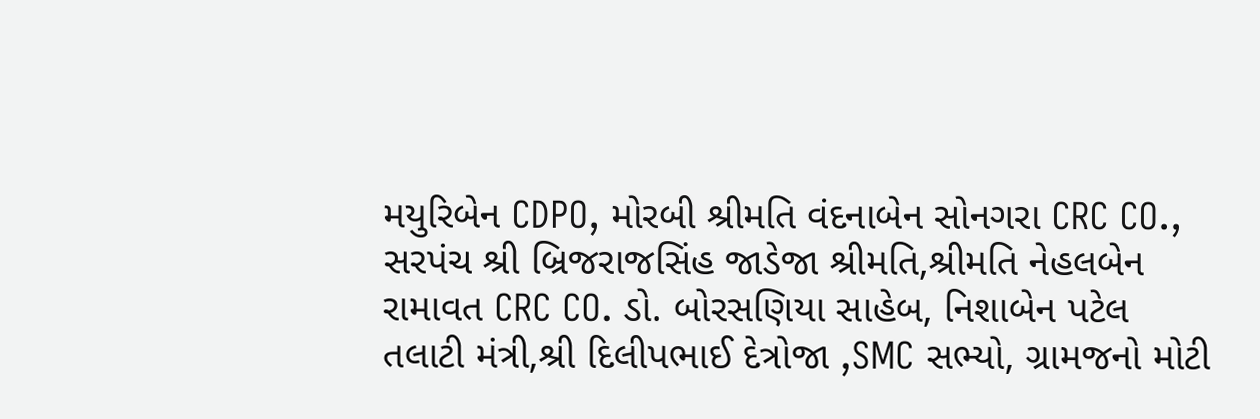મયુરિબેન CDPO, મોરબી શ્રીમતિ વંદનાબેન સોનગરા CRC CO., સરપંચ શ્રી બ્રિજરાજસિંહ જાડેજા શ્રીમતિ,શ્રીમતિ નેહલબેન રામાવત CRC CO. ડો. બોરસણિયા સાહેબ, નિશાબેન પટેલ તલાટી મંત્રી,શ્રી દિલીપભાઈ દેત્રોજા ,SMC સભ્યો, ગ્રામજનો મોટી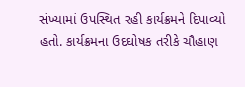સંખ્યામાં ઉપસ્થિત રહી કાર્યક્રમને દિપાવ્યો હતો. કાર્યક્રમના ઉદઘોષક તરીકે ચૌહાણ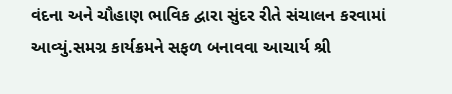વંદના અને ચૌહાણ ભાવિક દ્વારા સુંદર રીતે સંચાલન કરવામાં આવ્યું.સમગ્ર કાર્યક્રમને સફળ બનાવવા આચાર્ય શ્રી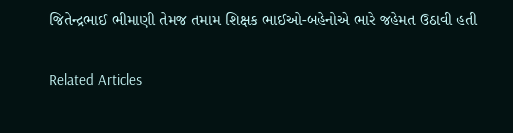જિતેન્દ્રભાઈ ભીમાણી તેમજ તમામ શિક્ષક ભાઈઓ-બહેનોએ ભારે જહેમત ઉઠાવી હતી

Related Articles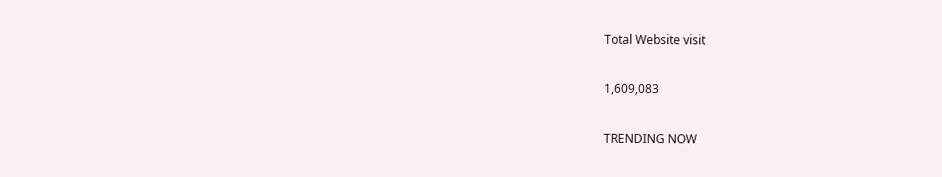Total Website visit

1,609,083

TRENDING NOW